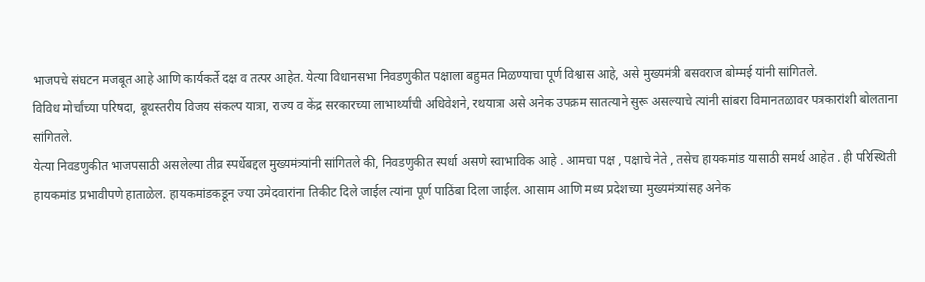भाजपचे संघटन मजबूत आहे आणि कार्यकर्ते दक्ष व तत्पर आहेत. येत्या विधानसभा निवडणुकीत पक्षाला बहुमत मिळण्याचा पूर्ण विश्वास आहे, असे मुख्यमंत्री बसवराज बोम्मई यांनी सांगितले.
विविध मोर्चांच्या परिषदा, बूथस्तरीय विजय संकल्प यात्रा, राज्य व केंद्र सरकारच्या लाभार्थ्यांची अधिवेशने, रथयात्रा असे अनेक उपक्रम सातत्याने सुरू असल्याचे त्यांनी सांबरा विमानतळावर पत्रकारांशी बोलताना सांगितले.
येत्या निवडणुकीत भाजपसाठी असलेल्या तीव्र स्पर्धेबद्दल मुख्यमंत्र्यांनी सांगितले की, निवडणुकीत स्पर्धा असणे स्वाभाविक आहे . आमचा पक्ष , पक्षाचे नेते , तसेच हायकमांड यासाठी समर्थ आहेत . ही परिस्थिती हायकमांड प्रभावीपणे हाताळेल. हायकमांडकडून ज्या उमेदवारांना तिकीट दिले जाईल त्यांना पूर्ण पाठिंबा दिला जाईल. आसाम आणि मध्य प्रदेशच्या मुख्यमंत्र्यांसह अनेक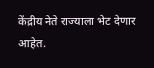केंद्रीय नेते राज्याला भेट देणार आहेत.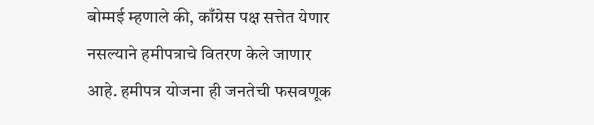बोम्मई म्हणाले की, काँग्रेस पक्ष सत्तेत येणार नसल्याने हमीपत्राचे वितरण केले जाणार आहे. हमीपत्र योजना ही जनतेची फसवणूक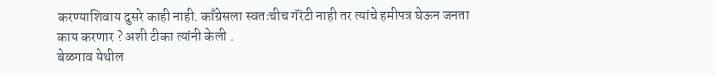करण्याशिवाय दुसरे काही नाही. काँग्रेसला स्वतःचीच गॅरंटी नाही तर त्यांचे हमीपत्र घेऊन जनता काय करणार ? अशी टीका त्यांनी केली .
बेळगाव येथील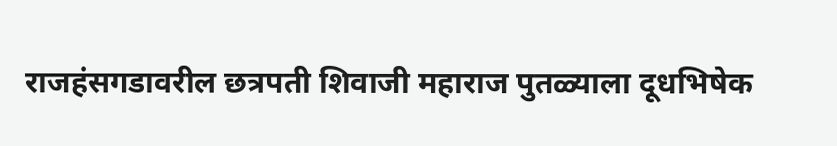राजहंसगडावरील छत्रपती शिवाजी महाराज पुतळ्याला दूधभिषेक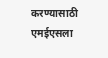करण्यासाठी एमईएसला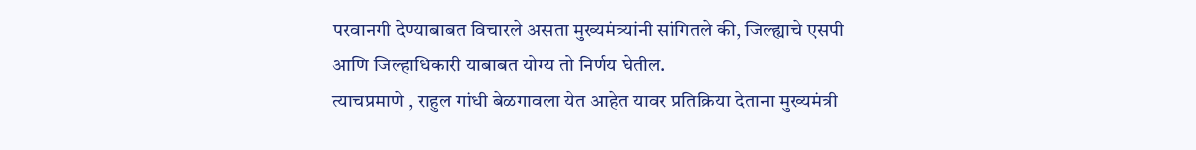परवानगी देण्याबाबत विचारले असता मुख्यमंत्र्यांनी सांगितले की, जिल्ह्याचे एसपी आणि जिल्हाधिकारी याबाबत योग्य तो निर्णय घेतील.
त्याचप्रमाणे , राहुल गांधी बेळगावला येत आहेत यावर प्रतिक्रिया देताना मुख्यमंत्री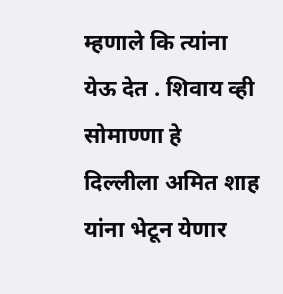म्हणाले कि त्यांना येऊ देत . शिवाय व्ही सोमाण्णा हे दिल्लीला अमित शाह यांना भेटून येणार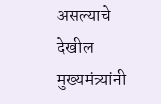असल्याचे देखील मुख्यमंत्र्यांनी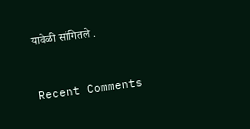यावेळी सांगितले .


Recent Comments